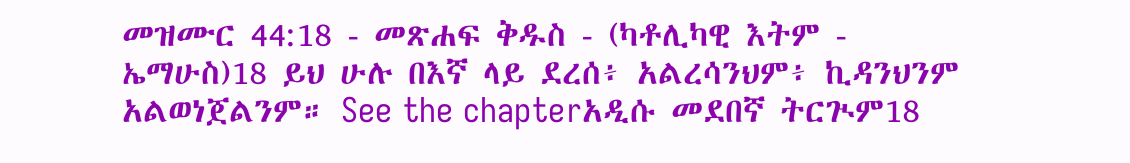መዝሙር 44:18 - መጽሐፍ ቅዱስ - (ካቶሊካዊ እትም - ኤማሁስ)18 ይህ ሁሉ በእኛ ላይ ደረሰ፥ አልረሳንህም፥ ኪዳንህንም አልወነጀልንም። See the chapterአዲሱ መደበኛ ትርጒም18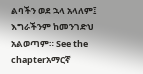ልባችን ወደ ኋላ አላለም፤ እግራችንም ከመንገድህ አልወጣም። See the chapterአማርኛ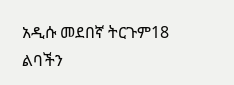አዲሱ መደበኛ ትርጉም18 ልባችን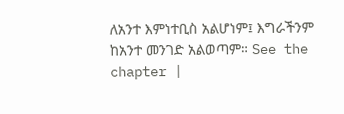ለአንተ እምነተቢስ አልሆነም፤ እግራችንም ከአንተ መንገድ አልወጣም። See the chapter |